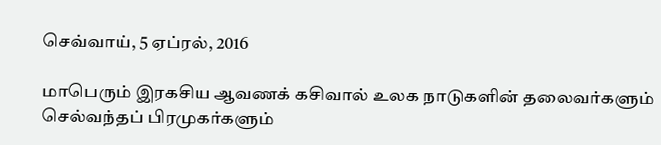செவ்வாய், 5 ஏப்ரல், 2016

மாபெரும் இரகசிய ஆவணக் கசிவால் உலக நாடுகளின் தலைவர்களும் செல்வந்தப் பிரமுகர்களும்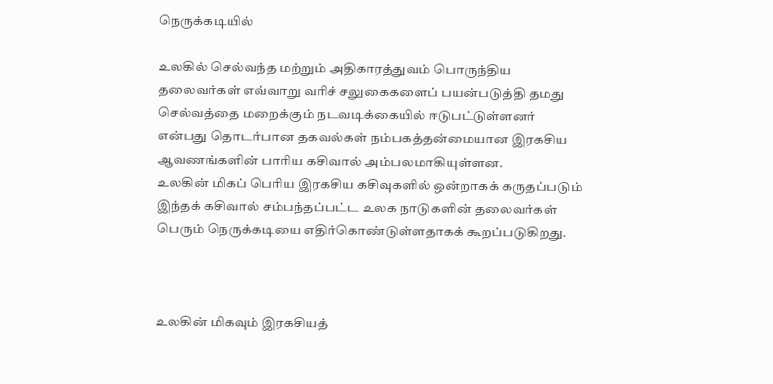நெருக்கடியில்

உலகில் செல்வந்த மற்றும் அதிகாரத்துவம் பொருந்திய தலைவர்கள் எவ்வாறு வரிச் சலுகைகளைப் பயன்படுத்தி தமது செல்வத்தை மறைக்கும் நடவடிக்கையில் ஈடுபட்டுள்ளனர் என்பது தொடர்பான தகவல்கள் நம்பகத்தன்மையான இரகசிய ஆவணங்களின் பாரிய கசிவால் அம்பலமாகியுள்ளன.
உலகின் மிகப் பெரிய இரகசிய கசிவுகளில் ஒன்றாகக் கருதப்படும் இந்தக் கசிவால் சம்பந்தப்பட்ட உலக நாடுகளின் தலைவர்கள் பெரும் நெருக்கடியை எதிர்கொண்டுள்ளதாகக் கூறப்படுகிறது.



உலகின் மிகவும் இரகசியத்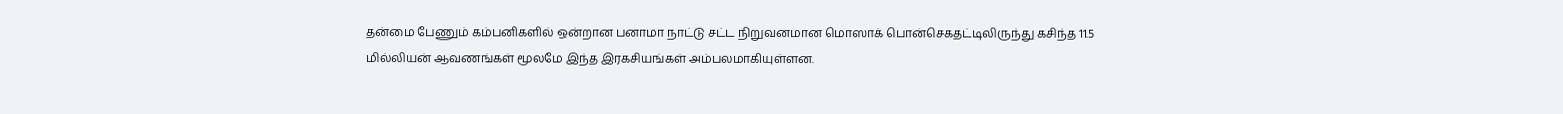தன்மை பேணும் கம்பனிகளில் ஒன்றான பனாமா நாட்டு சட்ட நிறுவனமான மொஸாக் பொன்செகதட்டிலிருந்து கசிந்த 11.5 மில்லியன் ஆவணங்கள் மூலமே இந்த இரகசியங்கள் அம்பலமாகியுள்ளன.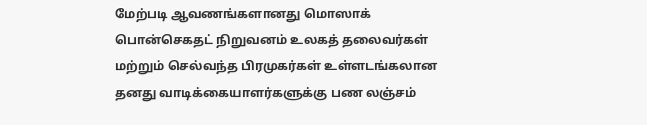மேற்படி ஆவணங்களானது மொஸாக் பொன்செகதட் நிறுவனம் உலகத் தலைவர்கள் மற்றும் செல்வந்த பிரமுகர்கள் உள்ளடங்கலான தனது வாடிக்கையாளர்களுக்கு பண லஞ்சம்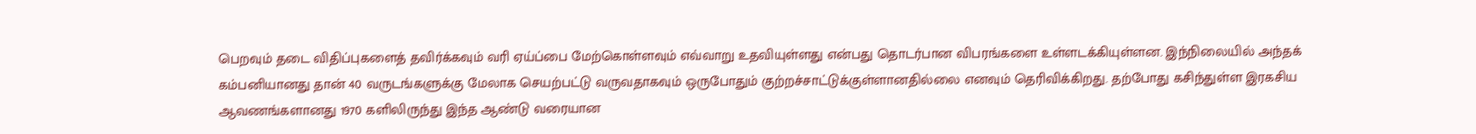பெறவும் தடை விதிப்புகளைத் தவிர்க்கவும் வரி ஏய்ப்பை மேற்கொள்ளவும் எவ்வாறு உதவியுள்ளது என்பது தொடர்பான விபரங்களை உள்ளடக்கியுள்ளன. இந்நிலையில் அந்தக் கம்பனியானது தான் 40 வருடங்களுக்கு மேலாக செயற்பட்டு வருவதாகவும் ஒருபோதும் குற்றச்சாட்டுக்குள்ளானதில்லை எனவும் தெரிவிக்கிறது. தற்போது கசிந்துள்ள இரகசிய ஆவணங்களானது 1970 களிலிருந்து இந்த ஆண்டு வரையான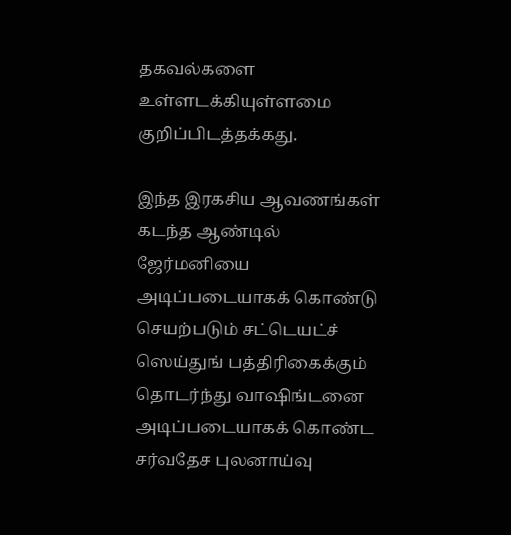தகவல்களை உள்ளடக்கியுள்ளமை குறிப்பிடத்தக்கது.

இந்த இரகசிய ஆவணங்கள் கடந்த ஆண்டில் ஜேர்மனியை அடிப்படையாகக் கொண்டு செயற்படும் சட்டெயட்ச் ஸெய்துங் பத்திரிகைக்கும் தொடர்ந்து வாஷிங்டனை அடிப்படையாகக் கொண்ட சர்வதேச புலனாய்வு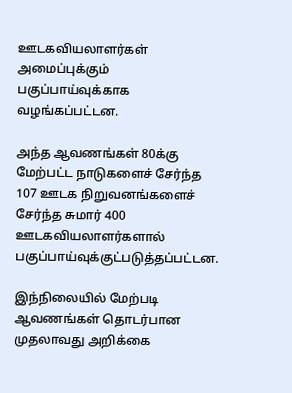ஊடகவியலாளர்கள் அமைப்புக்கும் பகுப்பாய்வுக்காக வழங்கப்பட்டன.

அந்த ஆவணங்கள் 80க்கு மேற்பட்ட நாடுகளைச் சேர்ந்த 107 ஊடக நிறுவனங்களைச் சேர்ந்த சுமார் 400 ஊடகவியலாளர்களால் பகுப்பாய்வுக்குட்படுத்தப்பட்டன.

இந்நிலையில் மேற்படி ஆவணங்கள் தொடர்பான முதலாவது அறிக்கை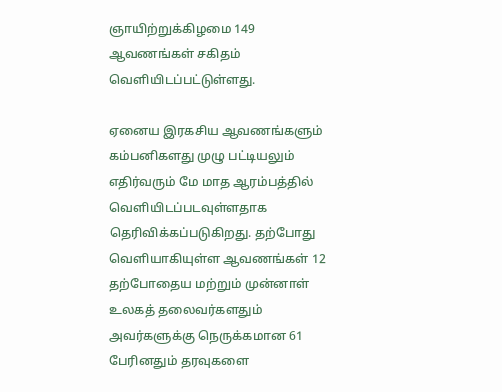ஞாயிற்றுக்கிழமை 149 ஆவணங்கள் சகிதம் வெளியிடப்பட்டுள்ளது.

ஏனைய இரகசிய ஆவணங்களும் கம்பனிகளது முழு பட்டியலும் எதிர்வரும் மே மாத ஆரம்பத்தில் வெளியிடப்படவுள்ளதாக தெரிவிக்கப்படுகிறது. தற்போது வெளியாகியுள்ள ஆவணங்கள் 12 தற்போதைய மற்றும் முன்னாள் உலகத் தலைவர்களதும் அவர்களுக்கு நெருக்கமான 61 பேரினதும் தரவுகளை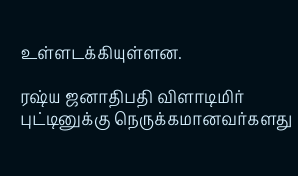உள்ளடக்கியுள்ளன.

ரஷ்ய ஜனாதிபதி விளாடிமிர் புட்டினுக்கு நெருக்கமானவர்களது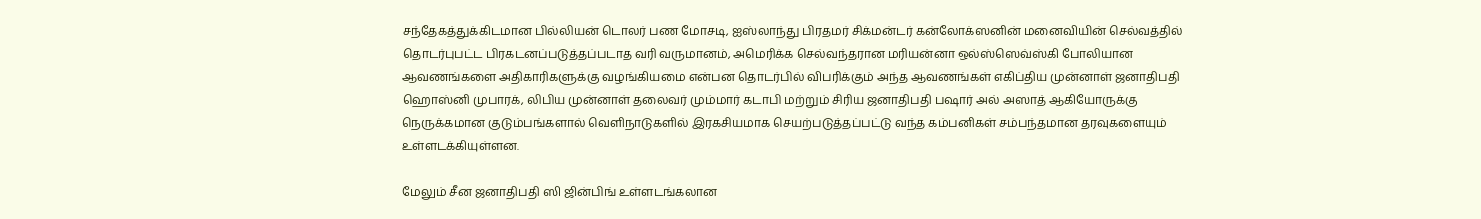சந்தேகத்துக்கிடமான பில்லியன் டொலர் பண மோசடி, ஐஸ்லாந்து பிரதமர் சிக்மன்டர் கன்லோக்ஸனின் மனைவியின் செல்வத்தில் தொடர்புபட்ட பிரகடனப்படுத்தப்படாத வரி வருமானம், அமெரிக்க செல்வந்தரான மரியன்னா ஒல்ஸ்ஸெவ்ஸ்கி போலியான ஆவணங்களை அதிகாரிகளுக்கு வழங்கியமை என்பன தொடர்பில் விபரிக்கும் அந்த ஆவணங்கள் எகிப்திய முன்னாள் ஜனாதிபதி ஹொஸ்னி முபாரக், லிபிய முன்னாள் தலைவர் மும்மார் கடாபி மற்றும் சிரிய ஜனாதிபதி பஷார் அல் அஸாத் ஆகியோருக்கு நெருக்கமான குடும்பங்களால் வெளிநாடுகளில் இரகசியமாக செயற்படுத்தப்பட்டு வந்த கம்பனிகள் சம்பந்தமான தரவுகளையும் உள்ளடக்கியுள்ளன.

மேலும் சீன ஜனாதிபதி ஸி ஜின்பிங் உள்ளடங்கலான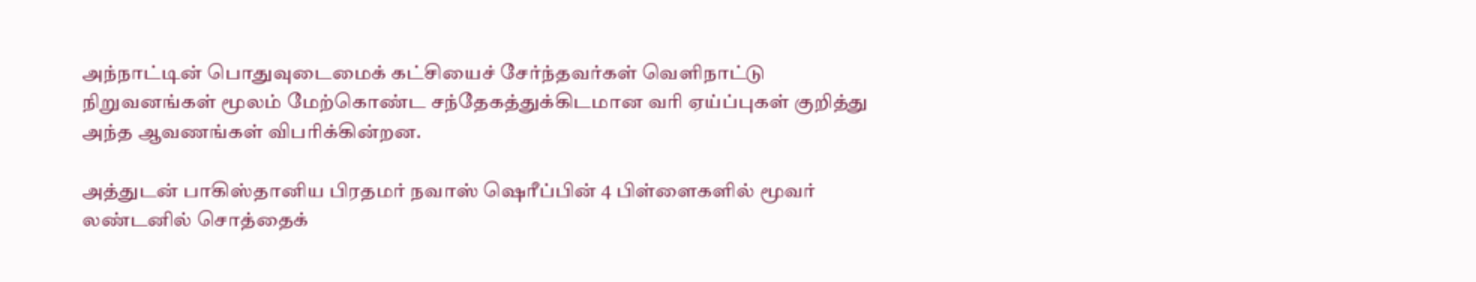அந்நாட்டின் பொதுவுடைமைக் கட்சியைச் சேர்ந்தவர்கள் வெளிநாட்டு நிறுவனங்கள் மூலம் மேற்கொண்ட சந்தேகத்துக்கிடமான வரி ஏய்ப்புகள் குறித்து அந்த ஆவணங்கள் விபரிக்கின்றன.

அத்துடன் பாகிஸ்தானிய பிரதமர் நவாஸ் ஷெரீப்பின் 4 பிள்ளைகளில் மூவர் லண்டனில் சொத்தைக்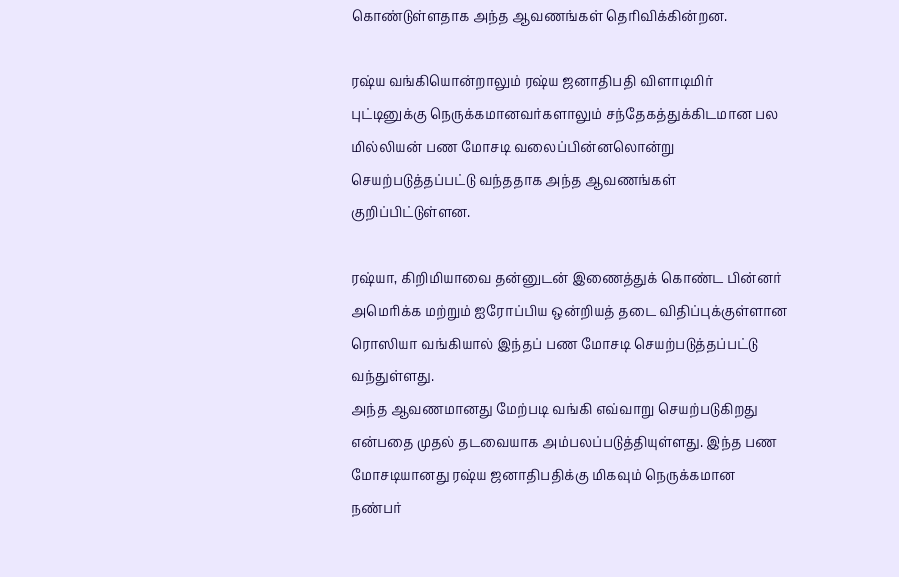கொண்டுள்ளதாக அந்த ஆவணங்கள் தெரிவிக்கின்றன.

ரஷ்ய வங்கியொன்றாலும் ரஷ்ய ஜனாதிபதி விளாடிமிர் புட்டினுக்கு நெருக்கமானவர்களாலும் சந்தேகத்துக்கிடமான பல மில்லியன் பண மோசடி வலைப்பின்னலொன்று செயற்படுத்தப்பட்டு வந்ததாக அந்த ஆவணங்கள் குறிப்பிட்டுள்ளன.

ரஷ்யா, கிறிமியாவை தன்னுடன் இணைத்துக் கொண்ட பின்னர் அமெரிக்க மற்றும் ஐரோப்பிய ஒன்றியத் தடை விதிப்புக்குள்ளான ரொஸியா வங்கியால் இந்தப் பண மோசடி செயற்படுத்தப்பட்டு வந்துள்ளது.
அந்த ஆவணமானது மேற்படி வங்கி எவ்வாறு செயற்படுகிறது என்பதை முதல் தடவையாக அம்பலப்படுத்தியுள்ளது. இந்த பண மோசடியானது ரஷ்ய ஜனாதிபதிக்கு மிகவும் நெருக்கமான நண்பர்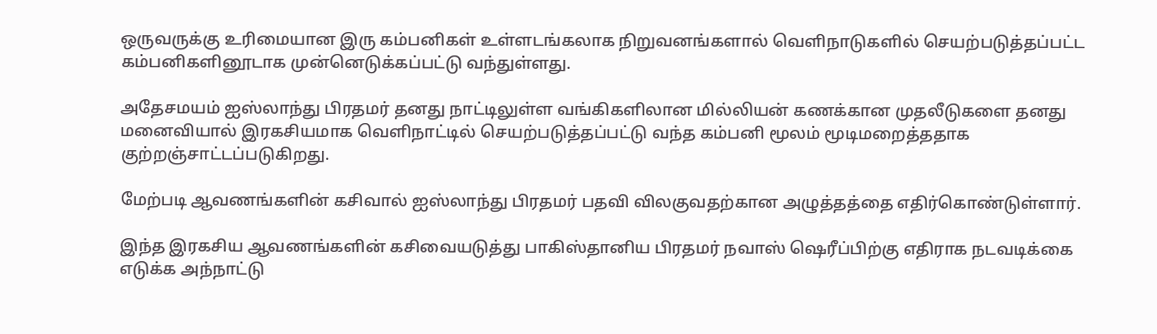ஒருவருக்கு உரிமையான இரு கம்பனிகள் உள்ளடங்கலாக நிறுவனங்களால் வெளிநாடுகளில் செயற்படுத்தப்பட்ட கம்பனிகளினூடாக முன்னெடுக்கப்பட்டு வந்துள்ளது.

அதேசமயம் ஐஸ்லாந்து பிரதமர் தனது நாட்டிலுள்ள வங்கிகளிலான மில்லியன் கணக்கான முதலீடுகளை தனது மனைவியால் இரகசியமாக வெளிநாட்டில் செயற்படுத்தப்பட்டு வந்த கம்பனி மூலம் மூடிமறைத்ததாக குற்றஞ்சாட்டப்படுகிறது.

மேற்படி ஆவணங்களின் கசிவால் ஐஸ்லாந்து பிரதமர் பதவி விலகுவதற்கான அழுத்தத்தை எதிர்கொண்டுள்ளார்.

இந்த இரகசிய ஆவணங்களின் கசிவையடுத்து பாகிஸ்தானிய பிரதமர் நவாஸ் ஷெரீப்பிற்கு எதிராக நடவடிக்கை எடுக்க அந்நாட்டு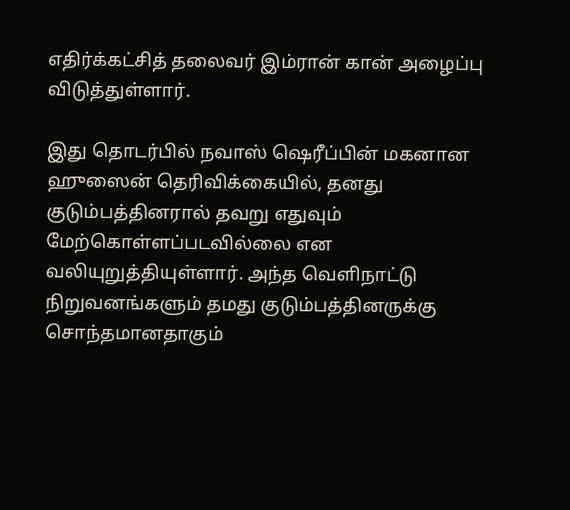எதிர்க்கட்சித் தலைவர் இம்ரான் கான் அழைப்பு விடுத்துள்ளார்.

இது தொடர்பில் நவாஸ் ஷெரீப்பின் மகனான ஹுஸைன் தெரிவிக்கையில், தனது குடும்பத்தினரால் தவறு எதுவும் மேற்கொள்ளப்படவில்லை என வலியுறுத்தியுள்ளார். அந்த வெளிநாட்டு நிறுவனங்களும் தமது குடும்பத்தினருக்கு சொந்தமானதாகும்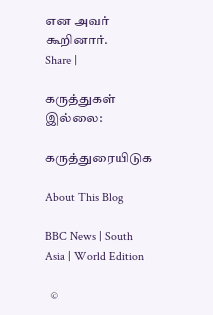என அவர் கூறினார்.
Share |

கருத்துகள் இல்லை:

கருத்துரையிடுக

About This Blog

BBC News | South Asia | World Edition

  ©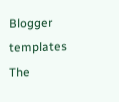Blogger templates The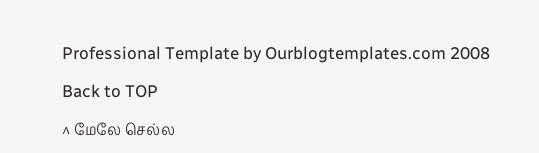Professional Template by Ourblogtemplates.com 2008

Back to TOP

^ மேலே செல்ல